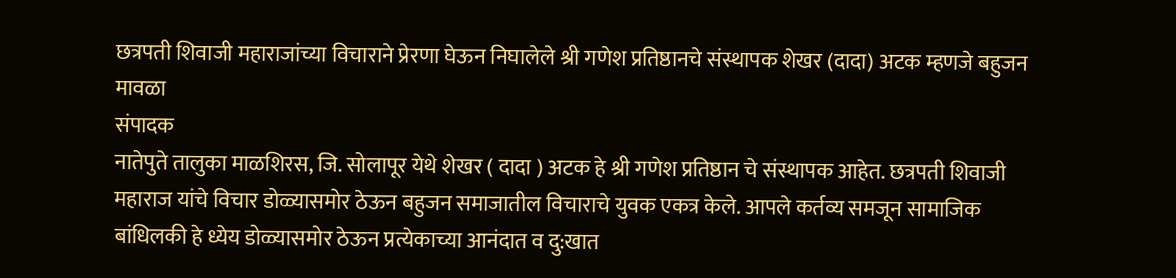छत्रपती शिवाजी महाराजांच्या विचाराने प्रेरणा घेऊन निघालेले श्री गणेश प्रतिष्ठानचे संस्थापक शेखर (दादा) अटक म्हणजे बहुजन मावळा
संपादक
नातेपुते तालुका माळशिरस, जि. सोलापूर येथे शेखर ( दादा ) अटक हे श्री गणेश प्रतिष्ठान चे संस्थापक आहेत. छत्रपती शिवाजी महाराज यांचे विचार डोळ्यासमोर ठेऊन बहुजन समाजातील विचाराचे युवक एकत्र केले. आपले कर्तव्य समजून सामाजिक बांधिलकी हे ध्येय डोळ्यासमोर ठेऊन प्रत्येकाच्या आनंदात व दु:खात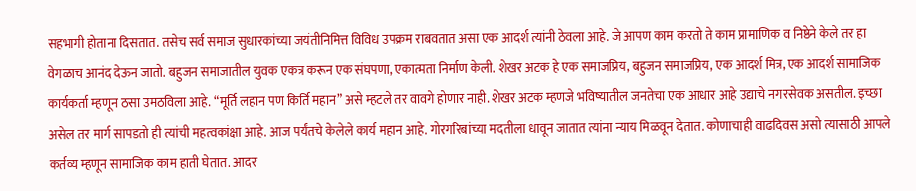सहभागी होताना दिसतात. तसेच सर्व समाज सुधारकांच्या जयंतीनिमित्त विविध उपक्रम राबवतात असा एक आदर्श त्यांनी ठेवला आहे. जे आपण काम करतो ते काम प्रामाणिक व निष्ठेने केले तर हा वेगळाच आनंद देऊन जातो. बहुजन समाजातील युवक एकत्र करून एक संघपणा, एकात्मता निर्माण केली. शेखर अटक हे एक समाजप्रिय, बहुजन समाजप्रिय, एक आदर्श मित्र, एक आदर्श सामाजिक कार्यकर्ता म्हणून ठसा उमठविला आहे. “मूर्ति लहान पण किर्ति महान” असे म्हटले तर वावगे होणार नाही. शेखर अटक म्हणजे भविष्यातील जनतेचा एक आधार आहे उद्याचे नगरसेवक असतील. इच्छा असेल तर मार्ग सापडतो ही त्यांची महत्वकांक्षा आहे. आज पर्यंतचे केलेले कार्य महान आहे. गोरगरिबांच्या मदतीला धावून जातात त्यांना न्याय मिळवून देतात. कोणाचाही वाढदिवस असो त्यासाठी आपले कर्तव्य म्हणून सामाजिक काम हाती घेतात. आदर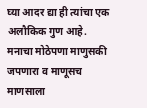घ्या आदर द्या ही त्यांचा एक अलौकिक गुण आहे. मनाचा मोठेपणा माणुसकी जपणारा व माणूसच माणसाला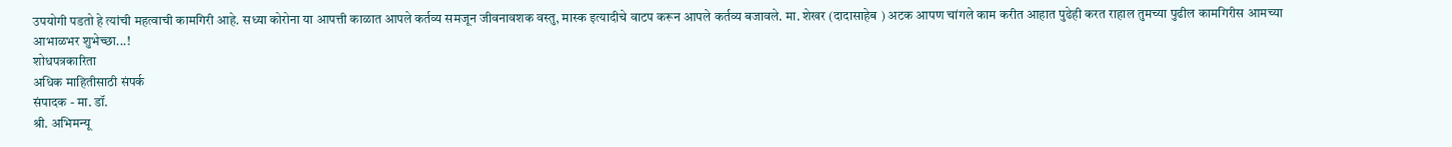उपयोगी पडतो हे त्यांची महत्वाची कामगिरी आहे. सध्या कोरोना या आपत्ती काळात आपले कर्तव्य समजून जीवनावशक वस्तु, मास्क इत्यादीचे वाटप करून आपले कर्तव्य बजावले. मा. शेखर (दादासाहेब ) अटक आपण चांगले काम करीत आहात पुढेही करत राहाल तुमच्या पुढील कामगिरीस आमच्या आभाळभर शुभेच्छा...!
शोधपत्रकारिता
अधिक माहितीसाठी संपर्क
संपादक - मा. डॉ.
श्री. अभिमन्यू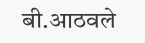बी.आठवले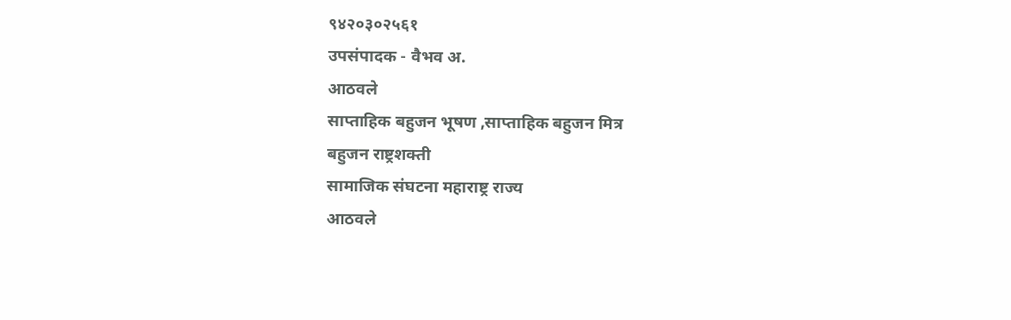९४२०३०२५६१
उपसंपादक - वैभव अ.
आठवले
साप्ताहिक बहुजन भूषण ,साप्ताहिक बहुजन मित्र
बहुजन राष्ट्रशक्ती
सामाजिक संघटना महाराष्ट्र राज्य
आठवले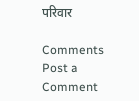परिवार

Comments
Post a Comment